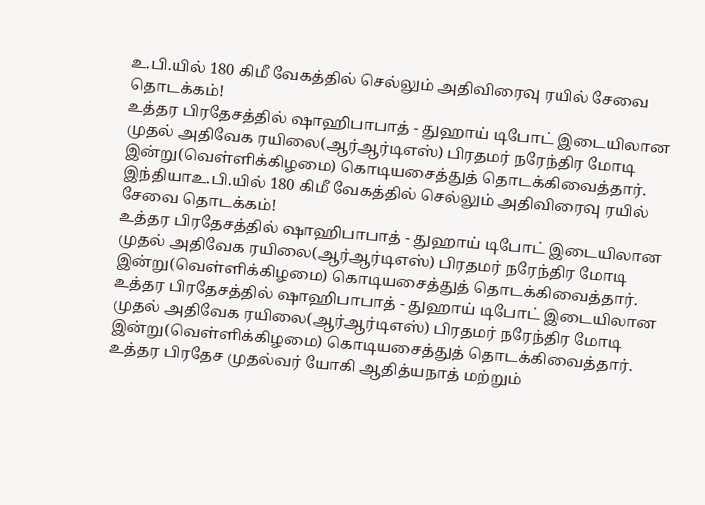உ.பி.யில் 180 கிமீ வேகத்தில் செல்லும் அதிவிரைவு ரயில் சேவை தொடக்கம்!
உத்தர பிரதேசத்தில் ஷாஹிபாபாத் - துஹாய் டிபோட் இடையிலான முதல் அதிவேக ரயிலை(ஆர்ஆர்டிஎஸ்) பிரதமர் நரேந்திர மோடி இன்று(வெள்ளிக்கிழமை) கொடியசைத்துத் தொடக்கிவைத்தார்.
இந்தியாஉ.பி.யில் 180 கிமீ வேகத்தில் செல்லும் அதிவிரைவு ரயில் சேவை தொடக்கம்!
உத்தர பிரதேசத்தில் ஷாஹிபாபாத் - துஹாய் டிபோட் இடையிலான முதல் அதிவேக ரயிலை(ஆர்ஆர்டிஎஸ்) பிரதமர் நரேந்திர மோடி இன்று(வெள்ளிக்கிழமை) கொடியசைத்துத் தொடக்கிவைத்தார்.
உத்தர பிரதேசத்தில் ஷாஹிபாபாத் - துஹாய் டிபோட் இடையிலான முதல் அதிவேக ரயிலை(ஆர்ஆர்டிஎஸ்) பிரதமர் நரேந்திர மோடி இன்று(வெள்ளிக்கிழமை) கொடியசைத்துத் தொடக்கிவைத்தார்.
உத்தர பிரதேச முதல்வர் யோகி ஆதித்யநாத் மற்றும்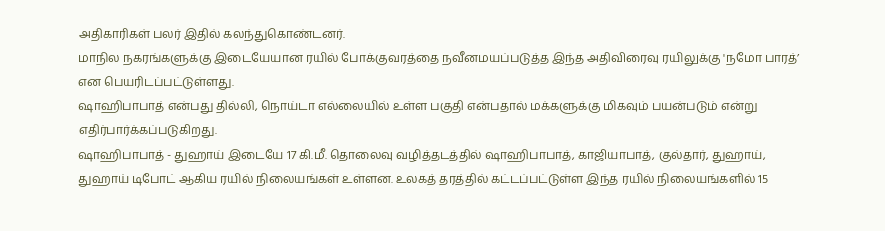அதிகாரிகள் பலர் இதில் கலந்துகொண்டனர்.
மாநில நகரங்களுக்கு இடையேயான ரயில் போக்குவரத்தை நவீனமயப்படுத்த இந்த அதிவிரைவு ரயிலுக்கு 'நமோ பாரத்’ என பெயரிடப்பட்டுள்ளது.
ஷாஹிபாபாத் என்பது தில்லி, நொய்டா எல்லையில் உள்ள பகுதி என்பதால் மக்களுக்கு மிகவும் பயன்படும் என்று எதிர்பார்க்கப்படுகிறது.
ஷாஹிபாபாத் - துஹாய் இடையே 17 கி.மீ. தொலைவு வழித்தடத்தில் ஷாஹிபாபாத், காஜியாபாத், குல்தார், துஹாய், துஹாய் டிபோட் ஆகிய ரயில் நிலையங்கள் உள்ளன. உலகத் தரத்தில் கட்டப்பட்டுள்ள இந்த ரயில் நிலையங்களில் 15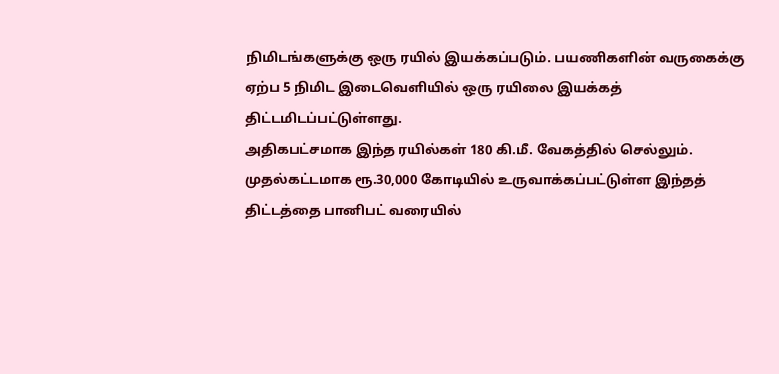நிமிடங்களுக்கு ஒரு ரயில் இயக்கப்படும். பயணிகளின் வருகைக்கு ஏற்ப 5 நிமிட இடைவெளியில் ஒரு ரயிலை இயக்கத் திட்டமிடப்பட்டுள்ளது.
அதிகபட்சமாக இந்த ரயில்கள் 180 கி.மீ. வேகத்தில் செல்லும். முதல்கட்டமாக ரூ.30,000 கோடியில் உருவாக்கப்பட்டுள்ள இந்தத் திட்டத்தை பானிபட் வரையில்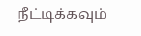நீட்டிக்கவும்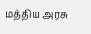மத்திய அரசு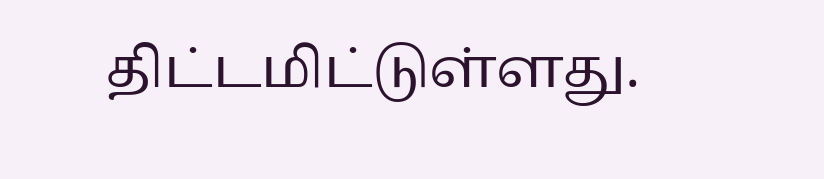திட்டமிட்டுள்ளது.